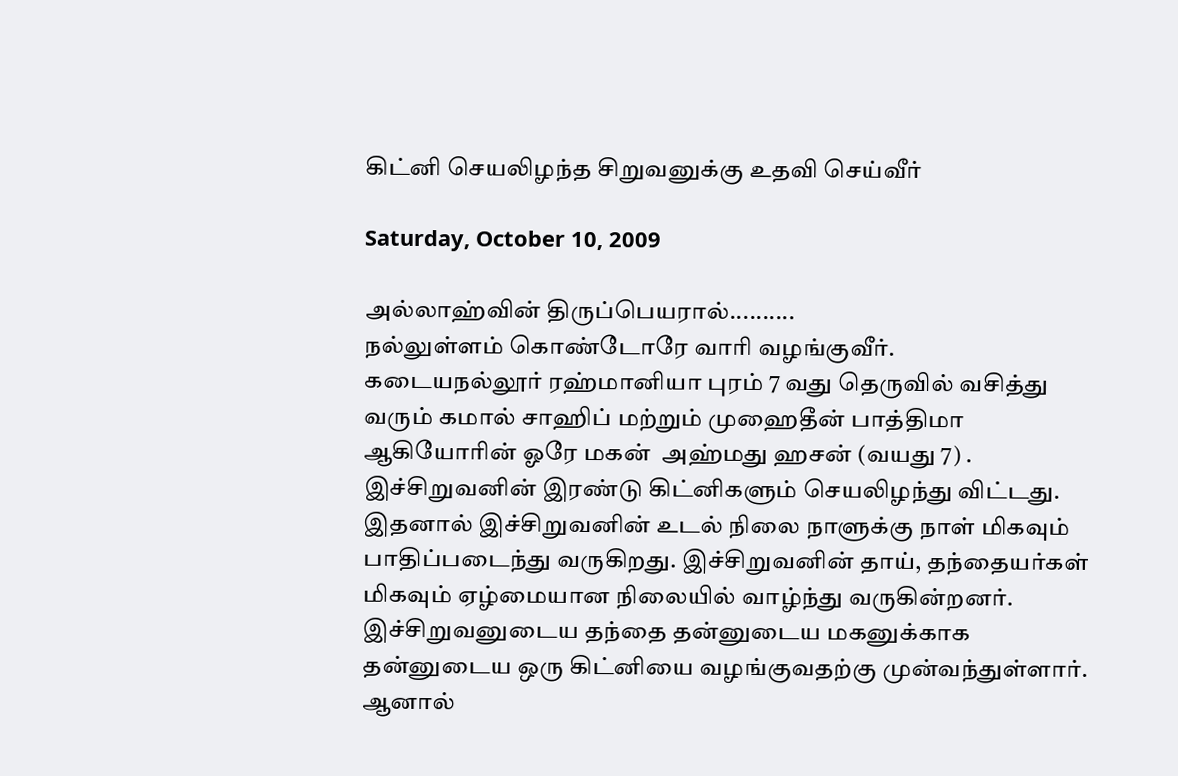கிட்னி செயலிழந்த சிறுவனுக்கு உதவி செய்வீர்

Saturday, October 10, 2009

அல்லாஹ்வின் திருப்பெயரால்..........
நல்லுள்ளம் கொண்டோரே வாரி வழங்குவீர்.
கடையநல்லூர் ரஹ்மானியா புரம் 7 வது தெருவில் வசித்து வரும் கமால் சாஹிப் மற்றும் முஹைதீன் பாத்திமா ஆகியோரின் ஓரே மகன்  அஹ்மது ஹசன் (வயது 7) . இச்சிறுவனின் இரண்டு கிட்னிகளும் செயலிழந்து விட்டது. இதனால் இச்சிறுவனின் உடல் நிலை நாளுக்கு நாள் மிகவும் பாதிப்படைந்து வருகிறது. இச்சிறுவனின் தாய், தந்தையர்கள் மிகவும் ஏழ்மையான நிலையில் வாழ்ந்து வருகின்றனர். இச்சிறுவனுடைய தந்தை தன்னுடைய மகனுக்காக தன்னுடைய ஒரு கிட்னியை வழங்குவதற்கு முன்வந்துள்ளார். ஆனால்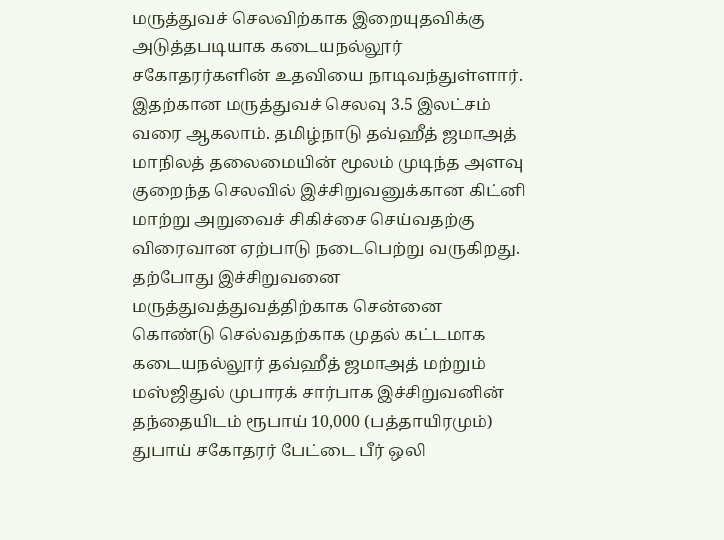மருத்துவச் செலவிற்காக இறையுதவிக்கு அடுத்தபடியாக கடையநல்லூர் சகோதரர்களின் உதவியை நாடிவந்துள்ளார். இதற்கான மருத்துவச் செலவு 3.5 இலட்சம் வரை ஆகலாம். தமிழ்நாடு தவ்ஹீத் ஜமாஅத் மாநிலத் தலைமையின் மூலம் முடிந்த அளவு குறைந்த செலவில் இச்சிறுவனுக்கான கிட்னி மாற்று அறுவைச் சிகிச்சை செய்வதற்கு விரைவான ஏற்பாடு நடைபெற்று வருகிறது. தற்போது இச்சிறுவனை மருத்துவத்துவத்திற்காக சென்னை கொண்டு செல்வதற்காக முதல் கட்டமாக கடையநல்லூர் தவ்ஹீத் ஜமாஅத் மற்றும் மஸ்ஜிதுல் முபாரக் சார்பாக இச்சிறுவனின் தந்தையிடம் ரூபாய் 10,000 (பத்தாயிரமும்) துபாய் சகோதரர் பேட்டை பீர் ஒலி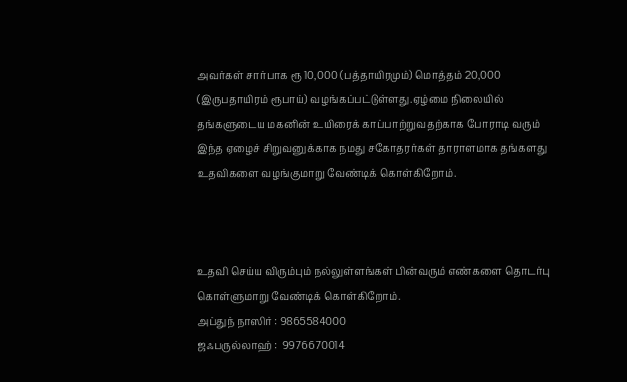அவர்கள் சார்பாக ரூ 10,000 (பத்தாயிரமும்) மொத்தம் 20,000 (இருபதாயிரம் ரூபாய்) வழங்கப்பட்டுள்ளது.ஏழ்மை நிலையில் தங்களுடைய மகனின் உயிரைக் காப்பாற்றுவதற்காக போராடி வரும் இந்த ஏழைச் சிறுவனுக்காக நமது சகோதரர்கள் தாராளமாக தங்களது உதவிகளை வழங்குமாறு வேண்டிக் கொள்கிறோம்.



உதவி செய்ய விரும்பும் நல்லுள்ளங்கள் பின்வரும் எண்களை தொடர்பு கொள்ளுமாறு வேண்டிக் கொள்கிறோம்.
அப்துந் நாஸிர் : 9865584000
ஜஃபருல்லாஹ் :  9976670014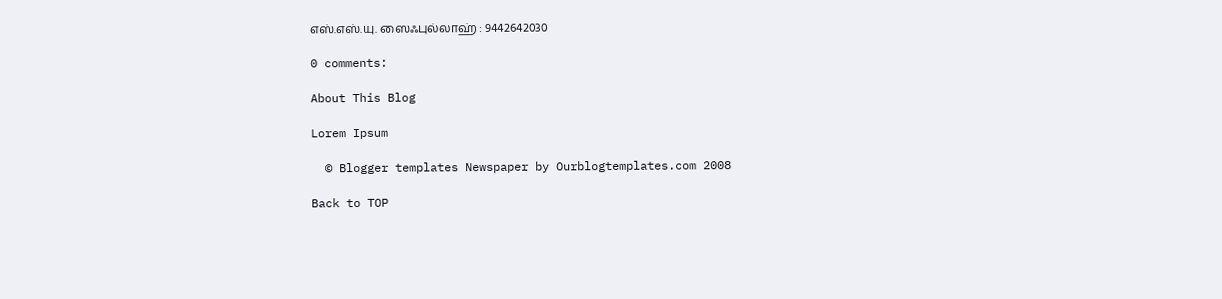எஸ்.எஸ்.யு. ஸைஃபுல்லாஹ் : 9442642030

0 comments:

About This Blog

Lorem Ipsum

  © Blogger templates Newspaper by Ourblogtemplates.com 2008

Back to TOP